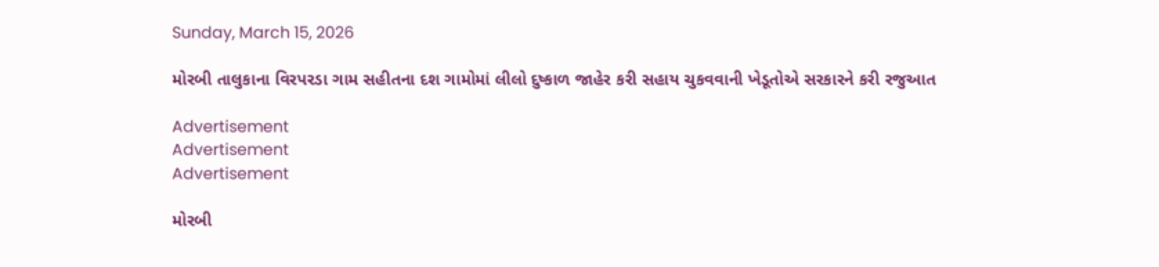Sunday, March 15, 2026

મોરબી તાલુકાના વિરપરડા ગામ સહીતના દશ ગામોમાં લીલો દુષ્કાળ જાહેર કરી સહાય ચુકવવાની ખેડૂતોએ સરકારને કરી રજુઆત

Advertisement
Advertisement
Advertisement

મોરબી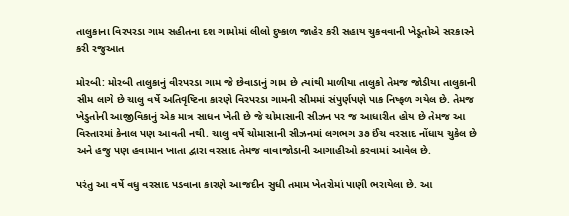તાલુકાના વિરપરડા ગામ સહીતના દશ ગામોમાં લીલો દુષ્કાળ જાહેર કરી સહાય ચુકવવાની ખેડૂતોએ સરકારને કરી રજુઆત

મોરબી: મોરબી તાલુકાનું વીરપરડા ગામ જે છેવાડાનું ગામ છે ત્યાંથી માળીયા તાલુકો તેમજ જોડીયા તાલુકાની સીમ લાગે છે ચાલુ વર્ષે અતિવૃષ્ટિના કારણે વિરપરડા ગામની સીમમાં સંપુર્ણપણે પાક નિષ્ફળ ગયેલ છે. તેમજ ખેડુતોની આજીવિકાનું એક માત્ર સાધન ખેતી છે જે ચોમાસાની સીઝન પર જ આધારીત હોય છે તેમજ આ વિસ્તારમાં કેનાલ પણ આવતી નથી. ચાલુ વર્ષે ચોમાસાની સીઝનમાં લગભગ ૩૭ ઈંચ વરસાદ નોંધાય ચુકેલ છે અને હજુ પણ હવામાન ખાતા દ્વારા વરસાદ તેમજ વાવાજોડાની આગાહીઓ કરવામાં આવેલ છે.

પરંતુ આ વર્ષે વધુ વરસાદ પડવાના કારણે આજદીન સુધી તમામ ખેતરોમાં પાણી ભરાયેલા છે. આ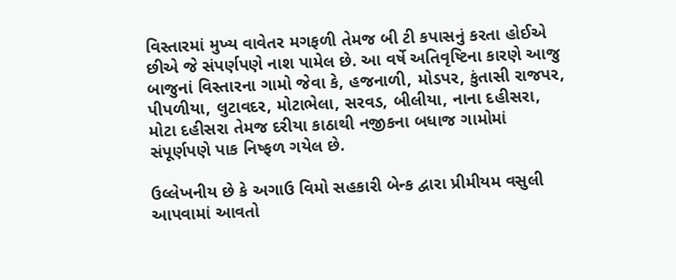વિસ્તારમાં મુખ્ય વાવેતર મગફળી તેમજ બી ટી કપાસનું કરતા હોઈએ છીએ જે સંપર્ણપણે નાશ પામેલ છે. આ વર્ષે અતિવૃષ્ટિના કારણે આજુ બાજુનાં વિસ્તારના ગામો જેવા કે, હજનાળી, મોડપર, કુંતાસી રાજપર, પીપળીયા, લુટાવદર, મોટાભેલા, સરવડ, બીલીયા, નાના દહીસરા, મોટા દહીસરા તેમજ દરીયા કાઠાથી નજીકના બધાજ ગામોમાં સંપૂર્ણપણે પાક નિષ્ફળ ગયેલ છે.

ઉલ્લેખનીય છે કે અગાઉ વિમો સહકારી બેન્ક દ્વારા પ્રીમીયમ વસુલી આપવામાં આવતો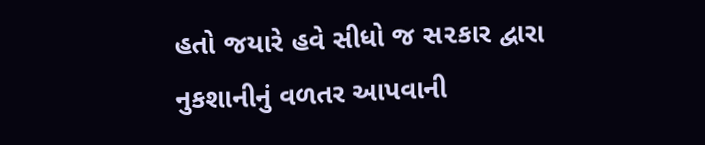હતો જયારે હવે સીધો જ સ૨કાર દ્વારા નુકશાનીનું વળતર આપવાની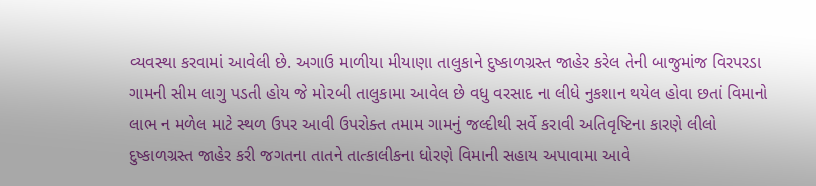વ્યવસ્થા કરવામાં આવેલી છે. અગાઉ માળીયા મીયાણા તાલુકાને દુષ્કાળગ્રસ્ત જાહેર કરેલ તેની બાજુમાંજ વિરપરડા ગામની સીમ લાગુ પડતી હોય જે મો૨બી તાલુકામા આવેલ છે વધુ વરસાદ ના લીધે નુકશાન થયેલ હોવા છતાં વિમાનો લાભ ન મળેલ માટે સ્થળ ઉપર આવી ઉપરોક્ત તમામ ગામનું જલ્દીથી સર્વે કરાવી અતિવૃષ્ટિના કારણે લીલો દુષ્કાળગ્રસ્ત જાહેર કરી જગતના તાતને તાત્કાલીકના ધોરણે વિમાની સહાય અપાવામા આવે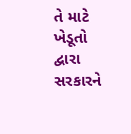તે માટે ખેડૂતો દ્વારા સરકારને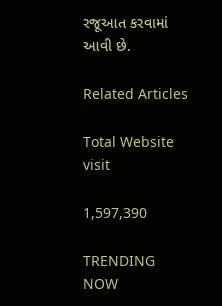રજૂઆત કરવામાં આવી છે.

Related Articles

Total Website visit

1,597,390

TRENDING NOW